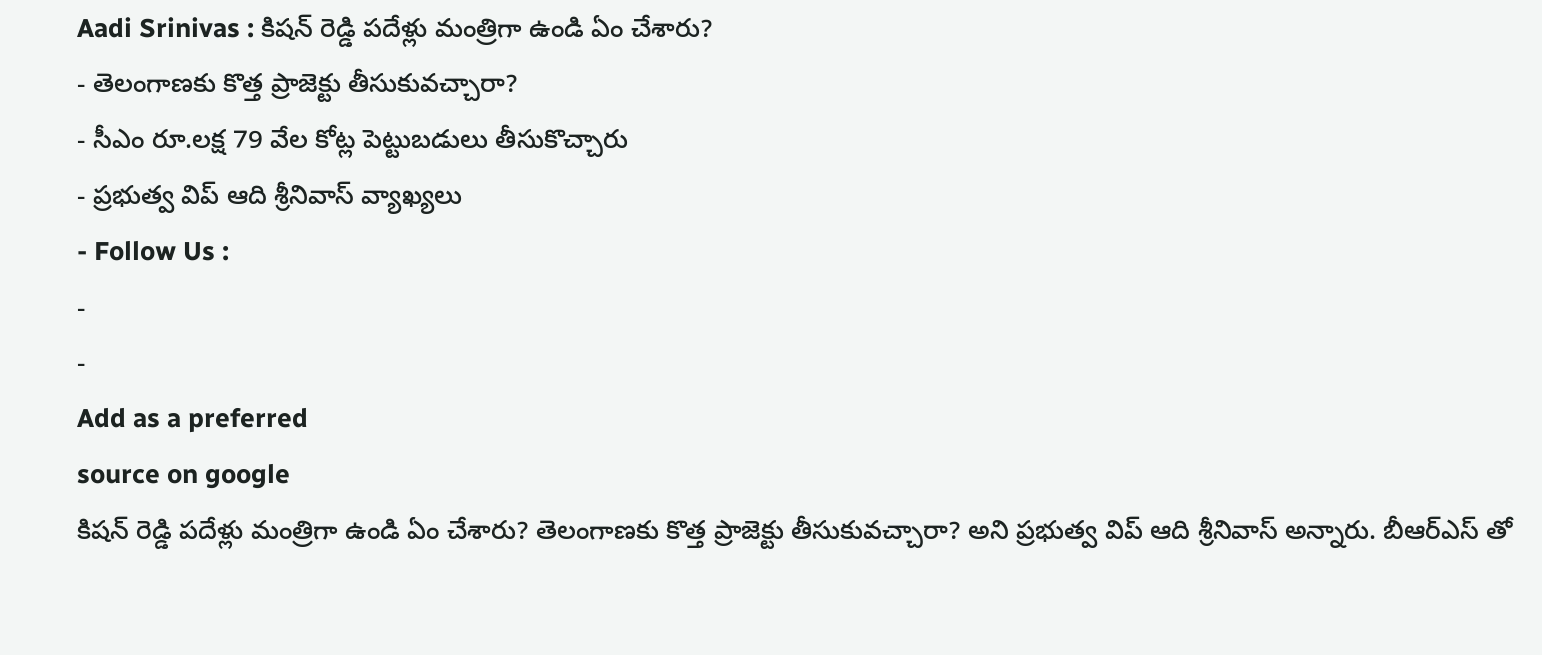Aadi Srinivas : కిషన్ రెడ్డి పదేళ్లు మంత్రిగా ఉండి ఏం చేశారు?
- తెలంగాణకు కొత్త ప్రాజెక్టు తీసుకువచ్చారా?
- సీఎం రూ.లక్ష 79 వేల కోట్ల పెట్టుబడులు తీసుకొచ్చారు
- ప్రభుత్వ విప్ ఆది శ్రీనివాస్ వ్యాఖ్యలు
- Follow Us :
-
-
Add as a preferred
source on google
కిషన్ రెడ్డి పదేళ్లు మంత్రిగా ఉండి ఏం చేశారు? తెలంగాణకు కొత్త ప్రాజెక్టు తీసుకువచ్చారా? అని ప్రభుత్వ విప్ ఆది శ్రీనివాస్ అన్నారు. బీఆర్ఎస్ తో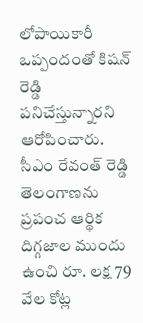లోపాయికారీ ఒప్పందంతో కిషన్ రెడ్డి పనిచేస్తున్నారని ఆరోపించారు. సీఎం రేవంత్ రెడ్డి తెలంగాణను ప్రపంచ ఆర్థిక దిగ్గజాల ముందు ఉంచి రూ. లక్ష 79 వేల కోట్ల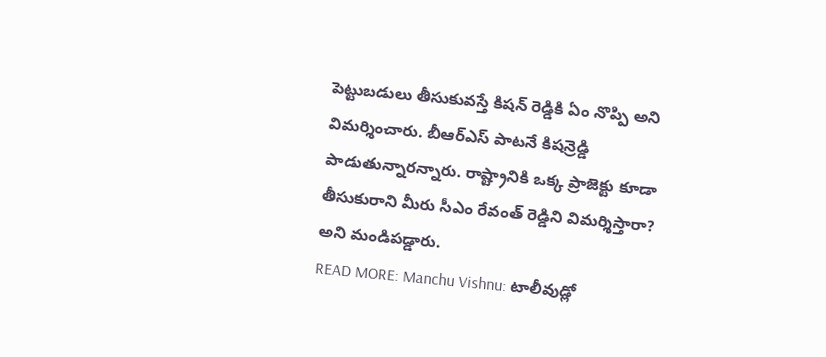పెట్టుబడులు తీసుకువస్తే కిషన్ రెడ్డికి ఏం నొప్పి అని విమర్శించారు. బీఆర్ఎస్ పాటనే కిషన్రెడ్డి పాడుతున్నారన్నారు. రాష్ట్రానికి ఒక్క ప్రాజెక్టు కూడా తీసుకురాని మీరు సీఎం రేవంత్ రెడ్డిని విమర్శిస్తారా? అని మండిపడ్డారు.
READ MORE: Manchu Vishnu: టాలీవుడ్లో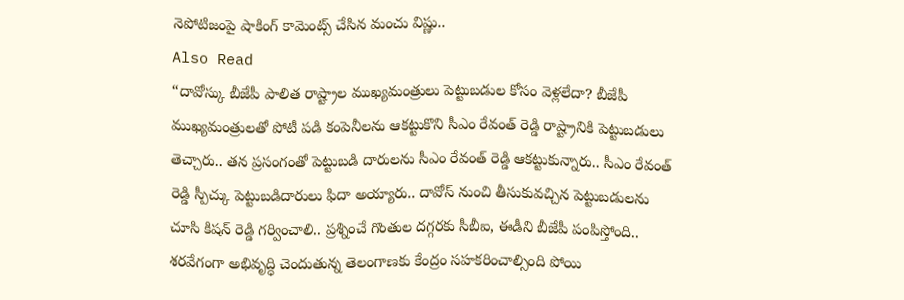నెపోటిజంపై షాకింగ్ కామెంట్స్ చేసిన మంచు విష్ణు..
Also Read
“దావోస్కు బీజేపీ పాలిత రాష్ట్రాల ముఖ్యమంత్రులు పెట్టుబడుల కోసం వెళ్లలేదా? బీజేపీ ముఖ్యమంత్రులతో పోటీ పడి కంపెనీలను ఆకట్టుకొని సీఎం రేవంత్ రెడ్డి రాష్ట్రానికి పెట్టుబడులు తెచ్చారు.. తన ప్రసంగంతో పెట్టుబడి దారులను సీఎం రేవంత్ రెడ్డి ఆకట్టుకున్నారు.. సీఎం రేవంత్ రెడ్డి స్పీచ్కు పెట్టుబడిదారులు ఫిదా అయ్యారు.. దావోస్ నుంచి తీసుకువచ్చిన పెట్టుబడులను చూసి కిషన్ రెడ్డి గర్వించాలి.. ప్రశ్నించే గొంతుల దగ్గరకు సీబీఐ, ఈడీని బీజేపీ పంపిస్తోంది.. శరవేగంగా అభివృద్ధి చెందుతున్న తెలంగాణకు కేంద్రం సహకరించాల్సింది పోయి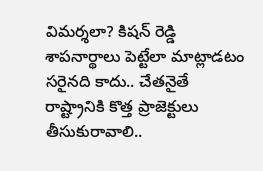విమర్శలా? కిషన్ రెడ్డి శాపనార్థాలు పెట్టేలా మాట్లాడటం సరైనది కాదు.. చేతనైతే రాష్ట్రానికి కొత్త ప్రాజెక్టులు తీసుకురావాలి..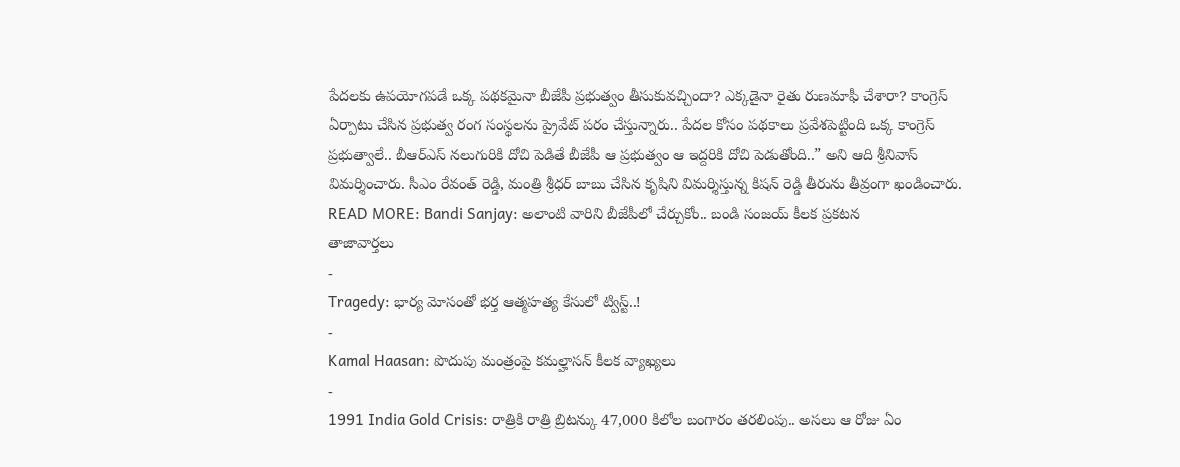పేదలకు ఉపయోగపడే ఒక్క పథకమైనా బీజేపీ ప్రభుత్వం తీసుకువచ్చిందా? ఎక్కడైనా రైతు రుణమాఫీ చేశారా? కాంగ్రెస్ ఏర్పాటు చేసిన ప్రభుత్వ రంగ సంస్థలను ప్రైవేట్ పరం చేస్తున్నారు.. పేదల కోసం పథకాలు ప్రవేశపెట్టింది ఒక్క కాంగ్రెస్ ప్రభుత్వాలే.. బీఆర్ఎస్ నలుగురికి దోచి పెడితే బీజేపీ ఆ ప్రభుత్వం ఆ ఇద్దరికి దోచి పెడుతోంది..” అని ఆది శ్రీనివాస్ విమర్శించారు. సీఎం రేవంత్ రెడ్డి, మంత్రి శ్రీధర్ బాబు చేసిన కృషిని విమర్శిస్తున్న కిషన్ రెడ్డి తీరును తీవ్రంగా ఖండించారు.
READ MORE: Bandi Sanjay: అలాంటి వారిని బీజేపీలో చేర్చుకోం.. బండి సంజయ్ కీలక ప్రకటన
తాజావార్తలు
-
Tragedy: భార్య మోసంతో భర్త ఆత్మహత్య కేసులో ట్విస్ట్..!
-
Kamal Haasan: పొదుపు మంత్రంపై కమల్హాసన్ కీలక వ్యాఖ్యలు
-
1991 India Gold Crisis: రాత్రికి రాత్రి బ్రిటన్కు 47,000 కిలోల బంగారం తరలింపు.. అసలు ఆ రోజు ఏం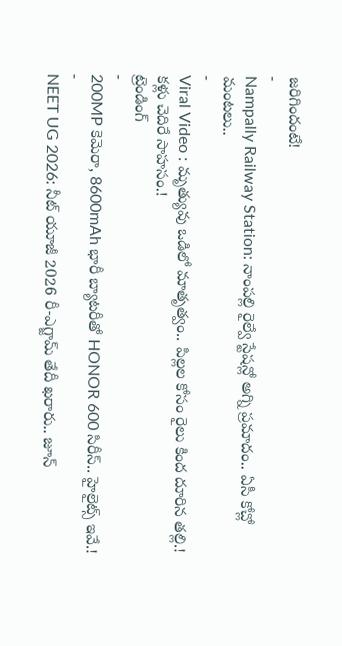జరిగిందంటే!
-
Nampally Railway Station: నాంపల్లి రైల్వే స్టేషన్లో అగ్ని ప్రమాదం.. ఏసీ కోచ్లో మంటలు..
-
Viral Video : మృత్యువు ఒడిలో మాతృత్వం.. పిల్లల కోసం రైలు కింద దూరిన తల్లి.! కళ్లు చెదిరే సాహసం.!
ట్రెండింగ్
-
200MP కెమెరా, 8600mAh భారీ బ్యాటరీతో HONOR 600 సిరీస్.. హైలైట్స్ ఇవే.!
-
NEET UG 2026: నీట్ యూజీ 2026 రీ-ఎగ్జామ్ తేదీ ఖరారు.. జూన్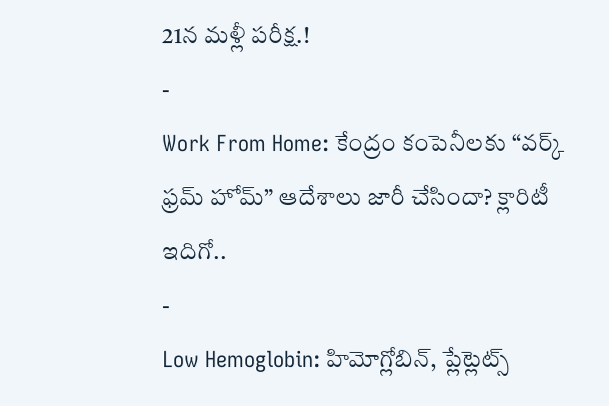21న మళ్లీ పరీక్ష.!
-
Work From Home: కేంద్రం కంపెనీలకు “వర్క్ ఫ్రమ్ హోమ్” ఆదేశాలు జారీ చేసిందా? క్లారిటీ ఇదిగో..
-
Low Hemoglobin: హిమోగ్లోబిన్, ప్లేట్లెట్స్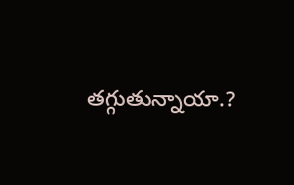తగ్గుతున్నాయా.?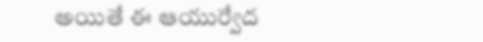అయితే ఈ ఆయుర్వేద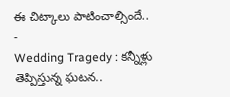ఈ చిట్కాలు పాటించాల్సిందే..
-
Wedding Tragedy : కన్నీళ్లు తెప్పిస్తున్న ఘటన..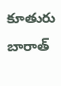కూతురు బారాత్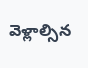వెళ్లాల్సిన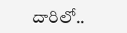దారిలో..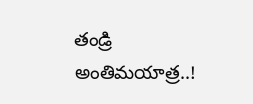తండ్రి అంతిమయాత్ర..!